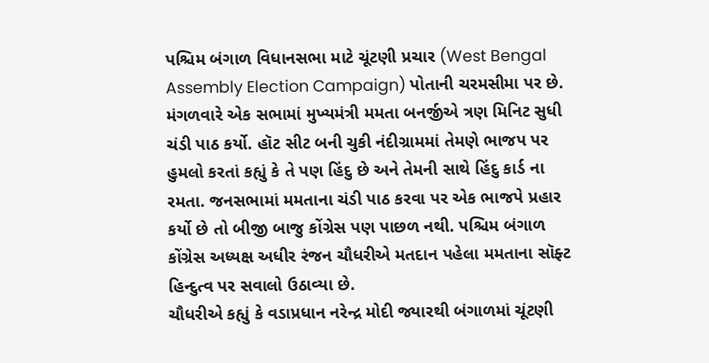પશ્ચિમ બંગાળ વિધાનસભા માટે ચૂંટણી પ્રચાર (West Bengal Assembly Election Campaign) પોતાની ચરમસીમા પર છે. મંગળવારે એક સભામાં મુખ્યમંત્રી મમતા બનર્જીએ ત્રણ મિનિટ સુધી ચંડી પાઠ કર્યો. હૉટ સીટ બની ચુકી નંદીગ્રામમાં તેમણે ભાજપ પર હુમલો કરતાં કહ્યું કે તે પણ હિંદુ છે અને તેમની સાથે હિંદુ કાર્ડ ના રમતા. જનસભામાં મમતાના ચંડી પાઠ કરવા પર એક ભાજપે પ્રહાર કર્યો છે તો બીજી બાજુ કોંગ્રેસ પણ પાછળ નથી. પશ્ચિમ બંગાળ કોંગ્રેસ અધ્યક્ષ અધીર રંજન ચૌધરીએ મતદાન પહેલા મમતાના સૉફ્ટ હિન્દુત્વ પર સવાલો ઉઠાવ્યા છે.
ચૌધરીએ કહ્યું કે વડાપ્રધાન નરેન્દ્ર મોદી જ્યારથી બંગાળમાં ચૂંટણી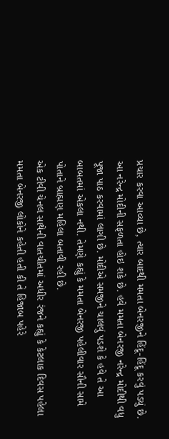પ્રચાર કરવા આવ્યા છે, ત્યાર બાદથી મમતા બેનરજીને હિંદૂ-હિંદૂ કરવું પડયું છે. આ નરેન્દ્ર મોદીની સફળતા હોઇ શકે છે. હવે મમતા બેનરજી નરેન્દ્ર મોદીથી વધુ પૂજા પાઠ કરવામાં લાગી છે. મોદીએ સમજીને ચાલવું પડશે કે હવે તે આ બાબતમાં એકલા નથી. તેમણે કહ્યું કે મમતા બેનરજી પહેલીવાર સૌની સામે પોતાને બ્રાહ્મણ મહિલા બતાવી રહી છે.
એક ટીવી ચેનલ સાથેની વાતચીતમાં અધીર રંજને કહ્યું કે કેટલાક દિવસ પહેલા મમતા બેનરજી લોકોને કહેતી હતી કી તે હિજાબ પહેરે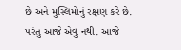છે અને મુસ્લિમોનું રક્ષણ કરે છે. પરંતુ આજે એવુ નથી. આજે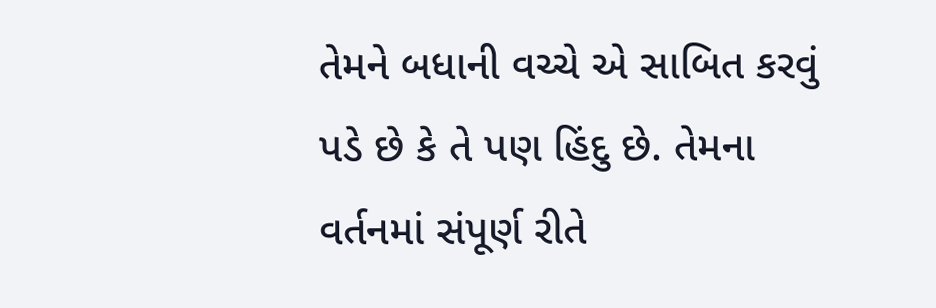તેમને બધાની વચ્ચે એ સાબિત કરવું પડે છે કે તે પણ હિંદુ છે. તેમના વર્તનમાં સંપૂર્ણ રીતે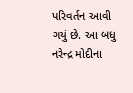પરિવર્તન આવી ગયું છે. આ બધુ નરેન્દ્ર મોદીના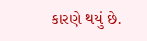કારણે થયું છે.